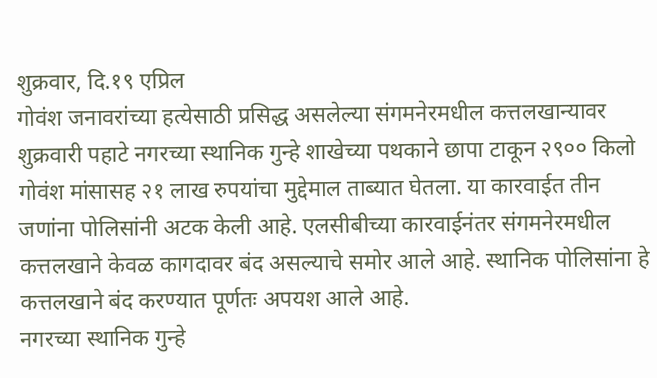शुक्रवार, दि.१९ एप्रिल
गोवंश जनावरांच्या हत्येसाठी प्रसिद्ध असलेल्या संगमनेरमधील कत्तलखान्यावर शुक्रवारी पहाटे नगरच्या स्थानिक गुन्हे शाखेच्या पथकाने छापा टाकून २९०० किलो गोवंश मांसासह २१ लाख रुपयांचा मुद्देमाल ताब्यात घेतला. या कारवाईत तीन जणांना पोलिसांनी अटक केली आहे. एलसीबीच्या कारवाईनंतर संगमनेरमधील कत्तलखाने केवळ कागदावर बंद असल्याचे समोर आले आहे. स्थानिक पोलिसांना हे कत्तलखाने बंद करण्यात पूर्णतः अपयश आले आहे.
नगरच्या स्थानिक गुन्हे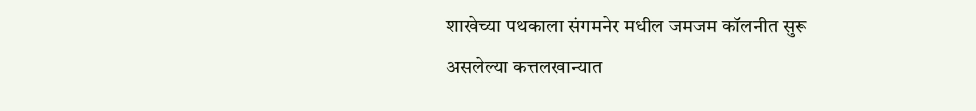शाखेच्या पथकाला संगमनेर मधील जमजम कॉलनीत सुरू असलेल्या कत्तलखान्यात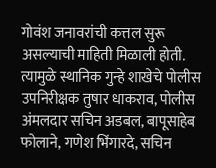गोवंश जनावरांची कत्तल सुरू असल्याची माहिती मिळाली होती. त्यामुळे स्थानिक गुन्हे शाखेचे पोलीस उपनिरीक्षक तुषार धाकराव, पोलीस अंमलदार सचिन अडबल, बापूसाहेब फोलाने, गणेश भिंगारदे, सचिन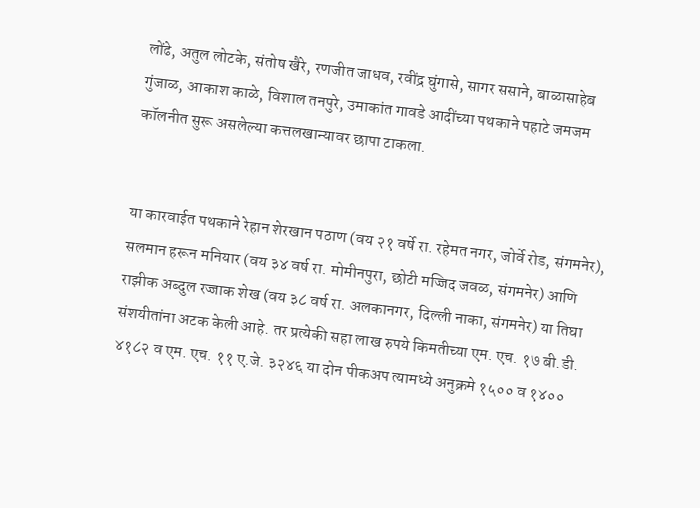लोंढे, अतुल लोटके, संतोष खैरे, रणजीत जाधव, रवींद्र घुंगासे, सागर ससाने, बाळासाहेब गुंजाळ, आकाश काळे, विशाल तनपुरे, उमाकांत गावडे आदींच्या पथकाने पहाटे जमजम कॉलनीत सुरू असलेल्या कत्तलखान्यावर छापा टाकला.


या कारवाईत पथकाने रेहान शेरखान पठाण (वय २१ वर्षे रा. रहेमत नगर, जोर्वे रोड, संगमनेर), सलमान हरून मनियार (वय ३४ वर्ष रा. मोमीनपुरा, छोटी मज्जिद जवळ, संगमनेर) आणि राझीक अब्दुल रज्जाक शेख (वय ३८ वर्ष रा. अलकानगर, दिल्ली नाका, संगमनेर) या तिघा संशयीतांना अटक केली आहे. तर प्रत्येकी सहा लाख रुपये किमतीच्या एम. एच. १७ बी.डी. ४१८२ व एम. एच. ११ ए.जे. ३२४६ या दोन पीकअप त्यामध्ये अनुक्रमे १५०० व १४००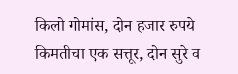किलो गोमांस, दोन हजार रुपये किमतीचा एक सत्तूर, दोन सुरे व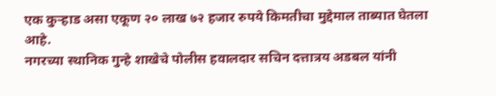एक कुऱ्हाड असा एकूण २० लाख ७२ हजार रुपये किमतीचा मुद्देमाल ताब्यात घेतला आहे.
नगरच्या स्थानिक गुन्हे शाखेचे पोलीस हवालदार सचिन दत्तात्रय अडबल यांनी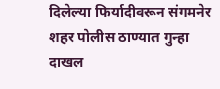दिलेल्या फिर्यादीवरून संगमनेर शहर पोलीस ठाण्यात गुन्हा दाखल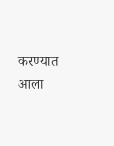करण्यात आला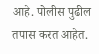आहे. पोलीस पुढील तपास करत आहेत.